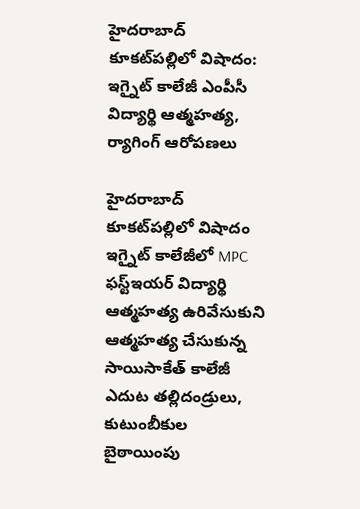హైదరాబాద్ కూకట్‌పల్లిలో విషాదం: ఇగ్నైట్ కాలేజీ ఎంపీసీ విద్యార్థి ఆత్మహత్య, ర్యాగింగ్ ఆరోపణలు

హైదరాబాద్ కూకట్‌పల్లిలో విషాదం ఇగ్నైట్ కాలేజీలో MPC ఫస్ట్ఇయర్ విద్యార్థి ఆత్మహత్య ఉరివేసుకుని ఆత్మహత్య చేసుకున్న సాయిసాకేత్ కాలేజీ ఎదుట తల్లిదండ్రులు, కుటుంబీకుల బైఠాయింపు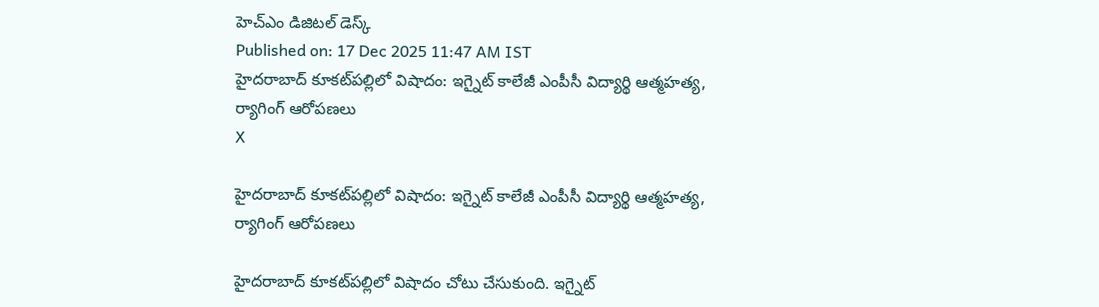హెచ్ఎం డిజిటల్ డెస్క్
Published on: 17 Dec 2025 11:47 AM IST
హైదరాబాద్ కూకట్‌పల్లిలో విషాదం: ఇగ్నైట్ కాలేజీ ఎంపీసీ విద్యార్థి ఆత్మహత్య, ర్యాగింగ్ ఆరోపణలు
X

హైదరాబాద్ కూకట్‌పల్లిలో విషాదం: ఇగ్నైట్ కాలేజీ ఎంపీసీ విద్యార్థి ఆత్మహత్య, ర్యాగింగ్ ఆరోపణలు

హైదరాబాద్ కూకట్‌పల్లిలో విషాదం చోటు చేసుకుంది. ఇగ్నైట్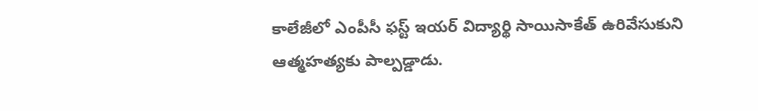కాలేజీలో ఎంపీసీ ఫస్ట్ ఇయర్ విద్యార్థి సాయిసాకేత్ ఉరివేసుకుని ఆత్మహత్యకు పాల్పడ్డాడు.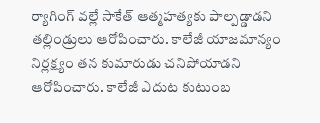ర్యాగింగ్‌ వల్లే సాకేత్ ఆత్మహత్యకు పాల్పడ్డాడని తల్లిండ్రులు ఆరోపించారు. కాలేజీ యాజమాన్యం నిర్లక్ష‌్యం తన కుమారుడు చనిపోయాడని ఆరోపించారు. కాలేజీ ఎదుట కుటుంబ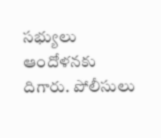సభ్యులు ఆందోళనకు దిగారు. పోలీసులు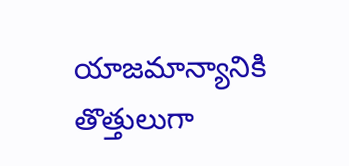యాజమాన్యానికి తొత్తులుగా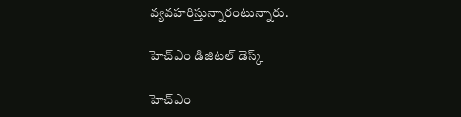వ్యవహరిస్తున్నారంటున్నారు.

హెచ్ఎం డిజిటల్ డెస్క్

హెచ్ఎం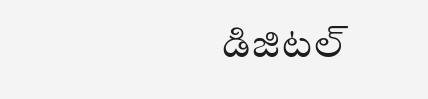డిజిటల్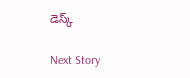డెస్క్

Next Story